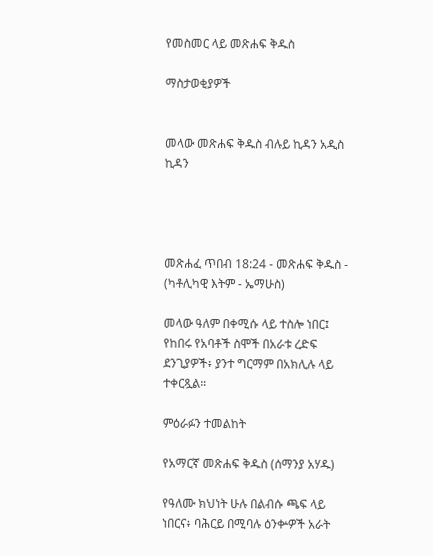የመስመር ላይ መጽሐፍ ቅዱስ

ማስታወቂያዎች


መላው መጽሐፍ ቅዱስ ብሉይ ኪዳን አዲስ ኪዳን




መጽሐፈ ጥበብ 18:24 - መጽሐፍ ቅዱስ - (ካቶሊካዊ እትም - ኤማሁስ)

መላው ዓለም በቀሚሱ ላይ ተስሎ ነበር፤ የከበሩ የአባቶች ስሞች በአራቱ ረድፍ ደንጊያዎች፥ ያንተ ግርማም በአክሊሉ ላይ ተቀርጿል።

ምዕራፉን ተመልከት

የአማርኛ መጽሐፍ ቅዱስ (ሰማንያ አሃዱ)

የዓለሙ ክህነት ሁሉ በልብሱ ጫፍ ላይ ነበርና፥ ባሕርይ በሚባሉ ዕንቍዎች አራት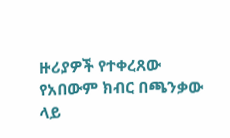ዙሪያዎች የተቀረጸው የአበውም ክብር በጫንቃው ላይ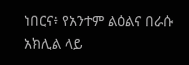ነበርና፥ የአንተም ልዕልና በራሱ አክሊል ላይ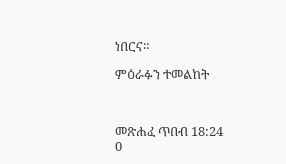ነበርና።

ምዕራፉን ተመልከት



መጽሐፈ ጥበብ 18:24
0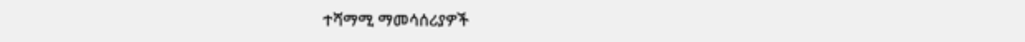ተሻማሚ ማመሳሰሪያዎች